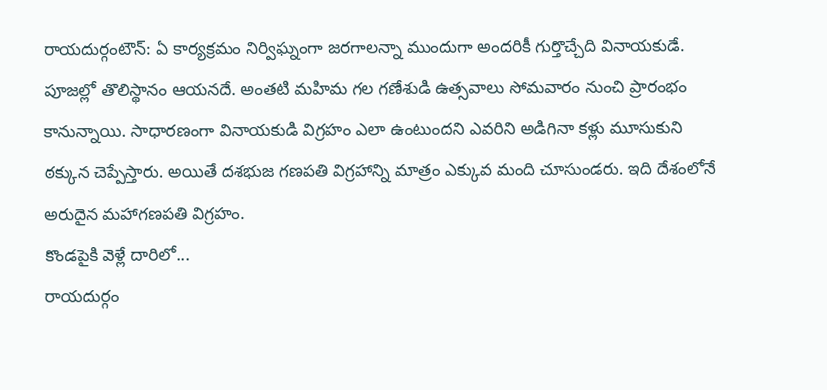రాయదుర్గంటౌన్: ఏ కార్యక్రమం నిర్విఘ్నంగా జరగాలన్నా ముందుగా అందరికీ గుర్తొచ్చేది వినాయకుడే. పూజల్లో తొలిస్థానం ఆయనదే. అంతటి మహిమ గల గణేశుడి ఉత్సవాలు సోమవారం నుంచి ప్రారంభం కానున్నాయి. సాధారణంగా వినాయకుడి విగ్రహం ఎలా ఉంటుందని ఎవరిని అడిగినా కళ్లు మూసుకుని ఠక్కున చెప్పేస్తారు. అయితే దశభుజ గణపతి విగ్రహాన్ని మాత్రం ఎక్కువ మంది చూసుండరు. ఇది దేశంలోనే అరుదైన మహాగణపతి విగ్రహం.
కొండపైకి వెళ్లే దారిలో...
రాయదుర్గం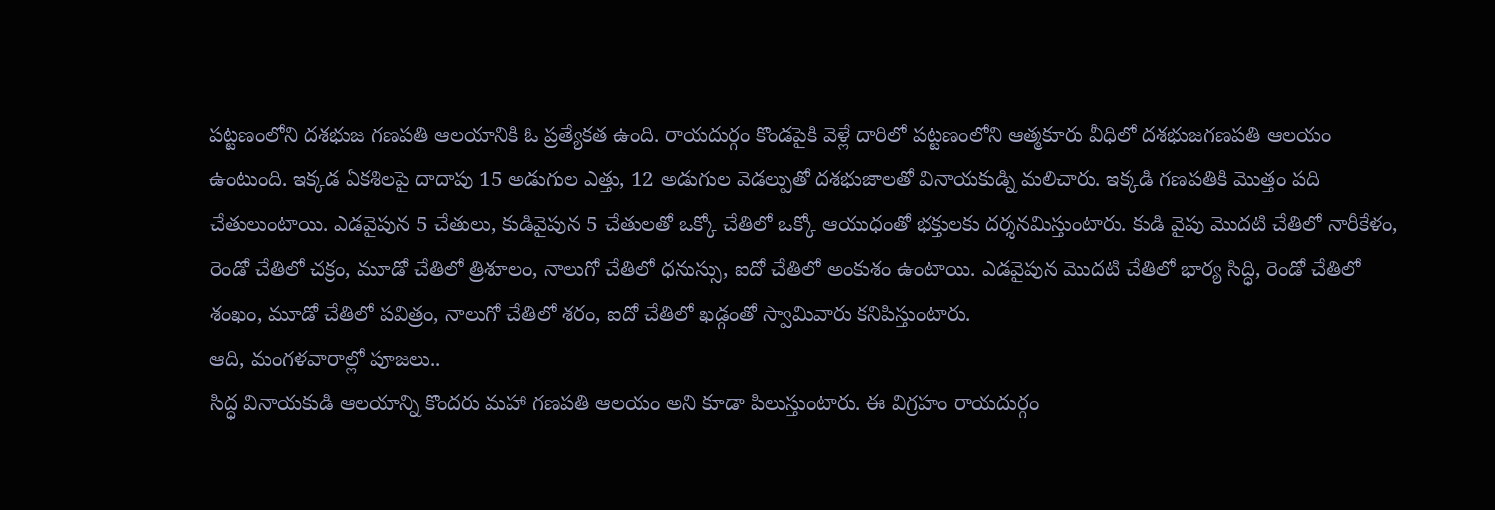పట్టణంలోని దశభుజ గణపతి ఆలయానికి ఓ ప్రత్యేకత ఉంది. రాయదుర్గం కొండపైకి వెళ్లే దారిలో పట్టణంలోని ఆత్మకూరు వీధిలో దశభుజగణపతి ఆలయం ఉంటుంది. ఇక్కడ ఏకశిలపై దాదాపు 15 అడుగుల ఎత్తు, 12 అడుగుల వెడల్పుతో దశభుజాలతో వినాయకుడ్ని మలిచారు. ఇక్కడి గణపతికి మొత్తం పది చేతులుంటాయి. ఎడవైపున 5 చేతులు, కుడివైపున 5 చేతులతో ఒక్కో చేతిలో ఒక్కో ఆయుధంతో భక్తులకు దర్శనమిస్తుంటారు. కుడి వైపు మొదటి చేతిలో నారీకేళం, రెండో చేతిలో చక్రం, మూడో చేతిలో త్రిశూలం, నాలుగో చేతిలో ధనుస్సు, ఐదో చేతిలో అంకుశం ఉంటాయి. ఎడవైపున మొదటి చేతిలో భార్య సిద్ధి, రెండో చేతిలో శంఖం, మూడో చేతిలో పవిత్రం, నాలుగో చేతిలో శరం, ఐదో చేతిలో ఖడ్గంతో స్వామివారు కనిపిస్తుంటారు.
ఆది, మంగళవారాల్లో పూజలు..
సిద్ధ వినాయకుడి ఆలయాన్ని కొందరు మహా గణపతి ఆలయం అని కూడా పిలుస్తుంటారు. ఈ విగ్రహం రాయదుర్గం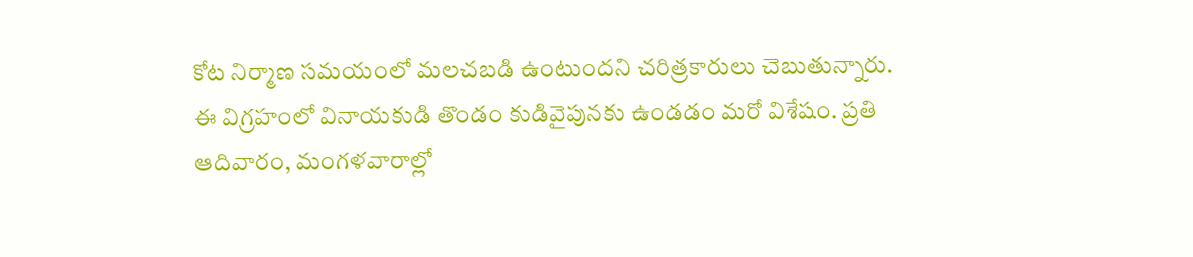కోట నిర్మాణ సమయంలో మలచబడి ఉంటుందని చరిత్రకారులు చెబుతున్నారు. ఈ విగ్రహంలో వినాయకుడి తొండం కుడివైపునకు ఉండడం మరో విశేషం. ప్రతి ఆదివారం, మంగళవారాల్లో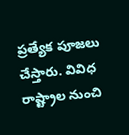ప్రత్యేక పూజలు చేస్తారు. వివిధ రాష్ట్రాల నుంచి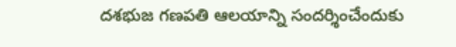దశభుజ గణపతి ఆలయాన్ని సందర్శించేందుకు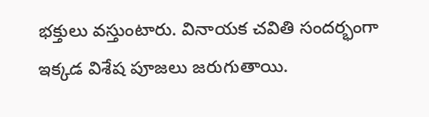భక్తులు వస్తుంటారు. వినాయక చవితి సందర్భంగా ఇక్కడ విశేష పూజలు జరుగుతాయి.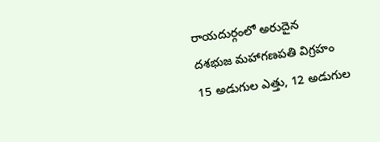రాయదుర్గంలో అరుదైన
దశభుజ మహాగణపతి విగ్రహం
15 అడుగుల ఎత్తు, 12 అడుగుల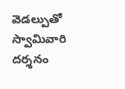వెడల్పుతో స్వామివారి దర్శనం